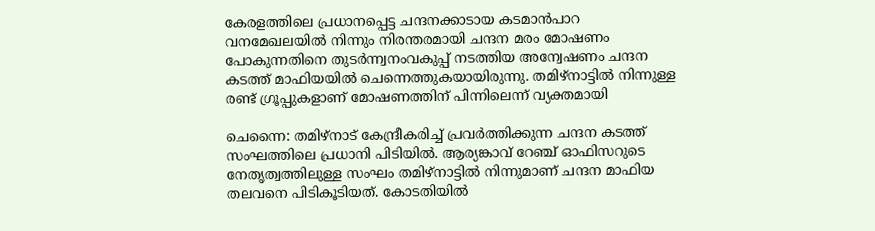കേരളത്തിലെ പ്രധാനപ്പെട്ട ചന്ദനക്കാടായ കടമാൻപാറ വനമേഖലയില്‍ നിന്നും നിരന്തരമായി ചന്ദന മരം മോഷണം പോകുന്നതിനെ തുടർന്ന്വനംവകുപ്പ് നടത്തിയ അന്വേഷണം ചന്ദന കടത്ത് മാഫിയയില്‍ ചെന്നെത്തുകയായിരുന്നു. തമിഴ്നാട്ടില്‍ നിന്നുള്ള രണ്ട് ഗ്രൂപ്പുകളാണ് മോഷണത്തിന് പിന്നിലെന്ന് വ്യക്തമായി

ചെന്നൈ: തമിഴ്നാട് കേന്ദ്രീകരിച്ച് പ്രവർത്തിക്കുന്ന ചന്ദന കടത്ത് സംഘത്തിലെ പ്രധാനി പിടിയില്‍. ആര്യങ്കാവ് റേഞ്ച് ഓഫിസറുടെ
നേതൃത്വത്തിലുള്ള സംഘം തമിഴ്നാട്ടില്‍ നിന്നുമാണ് ചന്ദന മാഫിയ തലവനെ പിടികൂടിയത്. കോടതിയില്‍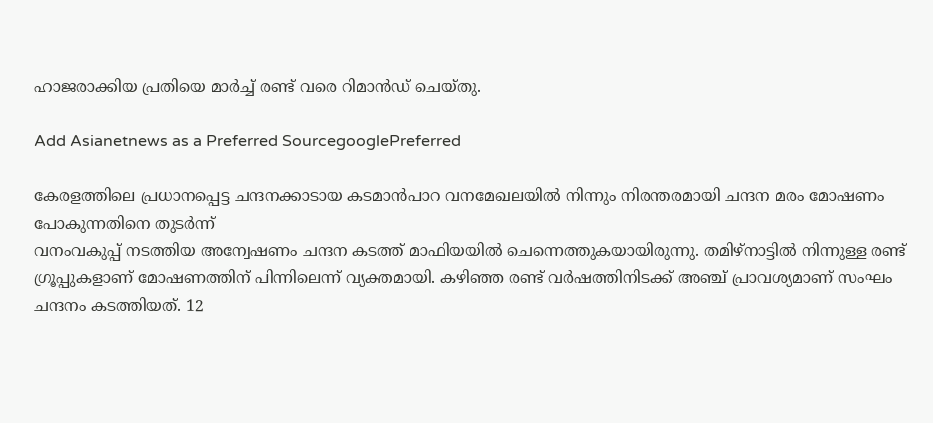ഹാജരാക്കിയ പ്രതിയെ മാർച്ച് രണ്ട് വരെ റിമാന്‍ഡ് ചെയ്തു.

Add Asianetnews as a Preferred SourcegooglePreferred

കേരളത്തിലെ പ്രധാനപ്പെട്ട ചന്ദനക്കാടായ കടമാൻപാറ വനമേഖലയില്‍ നിന്നും നിരന്തരമായി ചന്ദന മരം മോഷണം പോകുന്നതിനെ തുടർന്ന്
വനംവകുപ്പ് നടത്തിയ അന്വേഷണം ചന്ദന കടത്ത് മാഫിയയില്‍ ചെന്നെത്തുകയായിരുന്നു. തമിഴ്നാട്ടില്‍ നിന്നുള്ള രണ്ട് ഗ്രൂപ്പുകളാണ് മോഷണത്തിന് പിന്നിലെന്ന് വ്യക്തമായി. കഴിഞ്ഞ രണ്ട് വർഷത്തിനിടക്ക് അഞ്ച് പ്രാവശ്യമാണ് സംഘം ചന്ദനം കടത്തിയത്. 12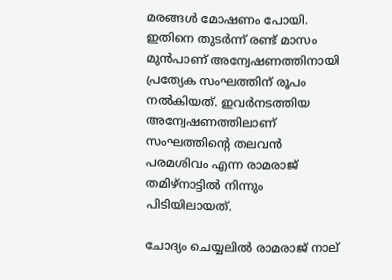മരങ്ങള്‍ മോഷണം പോയി. ഇതിനെ തുടർന്ന് രണ്ട് മാസം മുൻപാണ് അന്വേഷണത്തിനായി പ്രത്യേക സംഘത്തിന് രൂപം നല്‍കിയത്. ഇവർനടത്തിയ അന്വേഷണത്തിലാണ് സംഘത്തിന്‍റെ തലവൻ പരമശിവം എന്ന രാമരാജ് തമിഴ്നാട്ടില്‍ നിന്നും പിടിയിലായത്.

ചോദ്യം ചെയ്യലില്‍ രാമരാജ് നാല്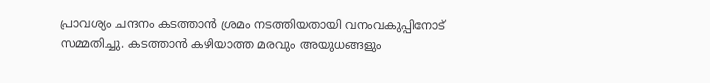പ്രാവശ്യം ചന്ദനം കടത്താൻ ശ്രമം നടത്തിയതായി വനംവകുപ്പിനോട് സമ്മതിച്ചു. കടത്താൻ കഴിയാത്ത മരവും അയുധങ്ങളും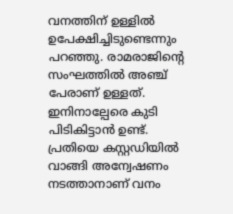വനത്തിന് ഉള്ളില്‍ ഉപേക്ഷിച്ചിടുണ്ടെന്നും പറഞ്ഞു. രാമരാജിന്‍റെ സംഘത്തില്‍ അഞ്ച് പേരാണ് ഉള്ളത്. ഇനിനാല്പേരെ കുടി പിടികിട്ടാൻ ഉണ്ട്. പ്രതിയെ കസ്റ്റഡിയില്‍ വാങ്ങി അന്വേഷണം നടത്താനാണ് വനം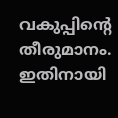വകുപ്പിന്‍റെ തീരുമാനം. ഇതിനായി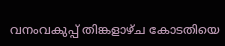വനംവകുപ്പ് തിങ്കളാഴ്ച കോടതിയെ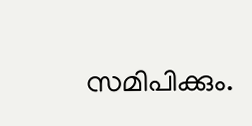സമിപിക്കും.